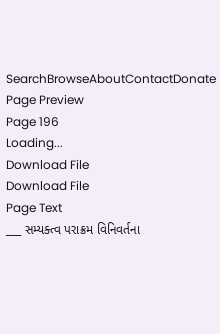SearchBrowseAboutContactDonate
Page Preview
Page 196
Loading...
Download File
Download File
Page Text
___ સમ્યક્ત્વ પરાક્રમ વિનિવર્તના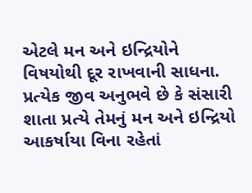એટલે મન અને ઇન્દ્રિયોને વિષયોથી દૂર રાખવાની સાધના. પ્રત્યેક જીવ અનુભવે છે કે સંસારી શાતા પ્રત્યે તેમનું મન અને ઇન્દ્રિયો આકર્ષાયા વિના રહેતાં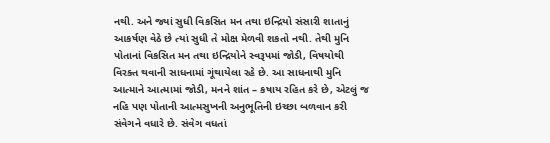નથી. અને જ્યાં સુધી વિકસિત મન તથા ઇન્દ્રિયો સંસારી શાતાનું આકર્ષણ વેઠે છે ત્યાં સુધી તે મોક્ષ મેળવી શકતો નથી. તેથી મુનિ પોતાનાં વિકસિત મન તથા ઇન્દ્રિયોને સ્વરૂપમાં જોડી, વિષયોથી વિરક્ત થવાની સાધનામાં ગૂંથાયેલા રહે છે. આ સાધનાથી મુનિ આત્માને આત્મામાં જોડી, મનને શાંત – કષાય રહિત કરે છે, એટલું જ નહિ પણ પોતાની આત્મસુખની અનુભૂતિની ઇચ્છા બળવાન કરી સંવેગને વધારે છે. સંવેગ વધતાં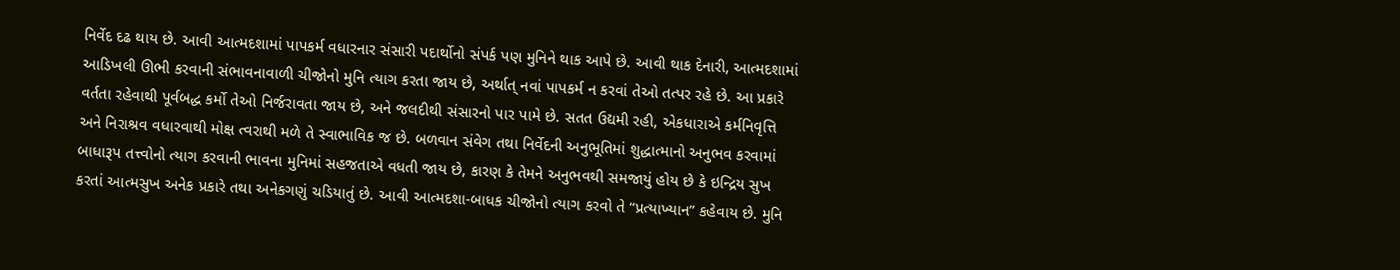નિર્વેદ દઢ થાય છે. આવી આત્મદશામાં પાપકર્મ વધારનાર સંસારી પદાર્થોનો સંપર્ક પણ મુનિને થાક આપે છે. આવી થાક દેનારી, આત્મદશામાં આડિખલી ઊભી કરવાની સંભાવનાવાળી ચીજોનો મુનિ ત્યાગ કરતા જાય છે, અર્થાત્ નવાં પાપકર્મ ન કરવાં તેઓ તત્પર રહે છે. આ પ્રકારે વર્તતા રહેવાથી પૂર્વબદ્ધ કર્મો તેઓ નિર્જરાવતા જાય છે, અને જલદીથી સંસારનો પાર પામે છે. સતત ઉદ્યમી રહી, એકધારાએ કર્મનિવૃત્તિ અને નિરાશ્રવ વધારવાથી મોક્ષ ત્વરાથી મળે તે સ્વાભાવિક જ છે. બળવાન સંવેગ તથા નિર્વેદની અનુભૂતિમાં શુદ્ધાત્માનો અનુભવ કરવામાં બાધારૂપ તત્ત્વોનો ત્યાગ કરવાની ભાવના મુનિમાં સહજતાએ વધતી જાય છે, કારણ કે તેમને અનુભવથી સમજાયું હોય છે કે ઇન્દ્રિય સુખ કરતાં આત્મસુખ અનેક પ્રકારે તથા અનેકગણું ચડિયાતું છે. આવી આત્મદશા-બાધક ચીજોનો ત્યાગ કરવો તે “પ્રત્યાખ્યાન” કહેવાય છે. મુનિ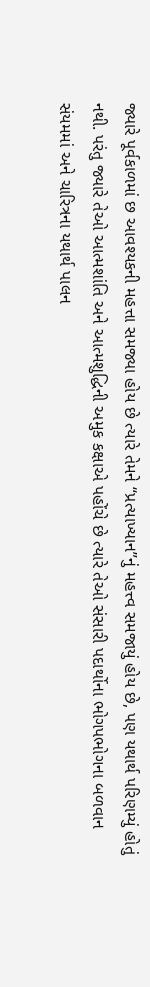જ્યારે પૂર્વકાળમાં છ આવશ્યકની મહત્તા સમજ્યા હોય છે ત્યારે તેમને “પ્રત્યાખ્યાન”નું મહત્ત્વ સમજાયું હોય છે, પણ યથાર્થ પરિણમ્યું હોતું નથી. પરંતુ જ્યારે તેઓ આત્મશાંતિ અને આત્મશુદ્ધિની અમુક કક્ષાએ પહોંચે છે ત્યારે તેઓ સંસારી પદાર્થોના ભોગપભોગના બળવાન સંયમમાં અને ચારિત્રના યથાર્થ પાલન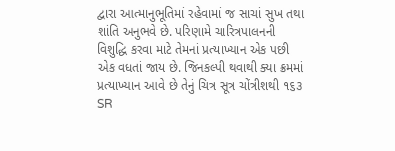દ્વારા આત્માનુભૂતિમાં રહેવામાં જ સાચાં સુખ તથા શાંતિ અનુભવે છે. પરિણામે ચારિત્રપાલનની વિશુદ્ધિ કરવા માટે તેમનાં પ્રત્યાખ્યાન એક પછી એક વધતાં જાય છે. જિનકલ્પી થવાથી ક્યા ક્રમમાં પ્રત્યાખ્યાન આવે છે તેનું ચિત્ર સૂત્ર ચોંત્રીશથી ૧૬૩
SR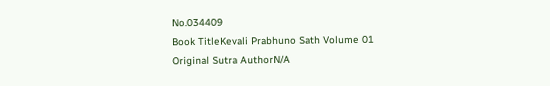No.034409
Book TitleKevali Prabhuno Sath Volume 01
Original Sutra AuthorN/A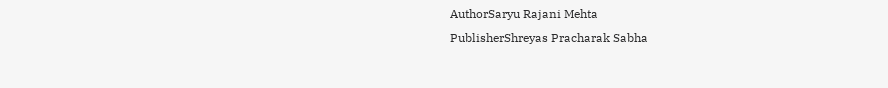AuthorSaryu Rajani Mehta
PublisherShreyas Pracharak Sabha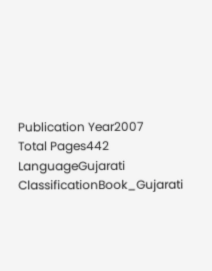Publication Year2007
Total Pages442
LanguageGujarati
ClassificationBook_Gujarati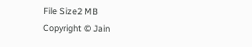File Size2 MB
Copyright © Jain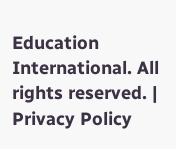Education International. All rights reserved. | Privacy Policy